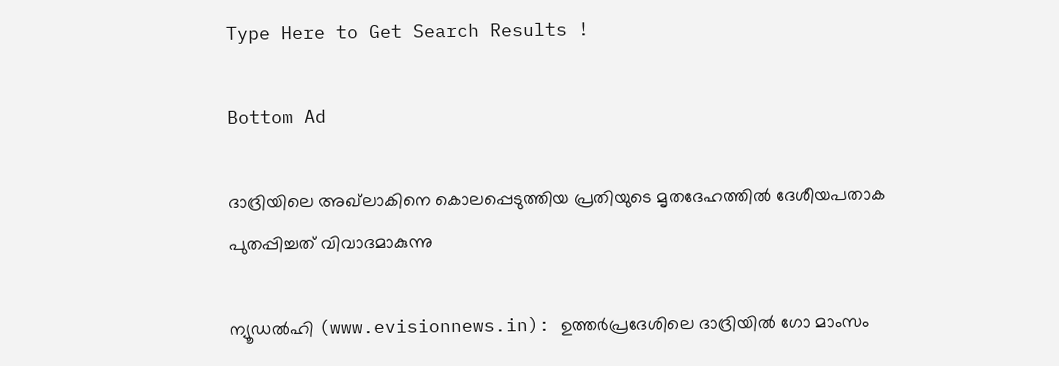Type Here to Get Search Results !

Bottom Ad

ദാദ്രിയിലെ അഖ്‌ലാകിനെ കൊലപ്പെടുത്തിയ പ്രതിയുടെ മൃതദേഹത്തില്‍ ദേശീയപതാക പുതപ്പിച്ചത് വിവാദമാകുന്നു

ന്യൂഡല്‍ഹി (www.evisionnews.in): ഉത്തര്‍പ്രദേശിലെ ദാദ്രിയില്‍ ഗോ മാംസം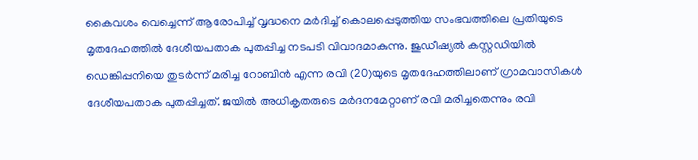കൈവശം വെച്ചെന്ന് ആരോപിച്ച് വൃദ്ധനെ മര്‍ദിച്ച് കൊലപ്പെടുത്തിയ സംഭവത്തിലെ പ്രതിയുടെ മൃതദേഹത്തില്‍ ദേശീയപതാക പുതപ്പിച്ച നടപടി വിവാദമാകുന്നു. ജുഡീഷ്യല്‍ കസ്റ്റഡിയില്‍ ഡെങ്കിപ്പനിയെ തുടര്‍ന്ന് മരിച്ച റോബിന്‍ എന്ന രവി (20)യുടെ മൃതദേഹത്തിലാണ് ഗ്രാമവാസികള്‍ ദേശീയപതാക പുതപ്പിച്ചത്. ജയില്‍ അധികൃതരുടെ മര്‍ദനമേറ്റാണ് രവി മരിച്ചതെന്നും രവി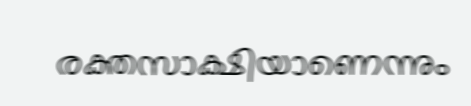രക്തസാക്ഷിയാണെന്നും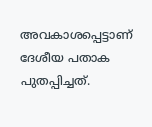അവകാശപ്പെട്ടാണ് ദേശീയ പതാക പുതപ്പിച്ചത്.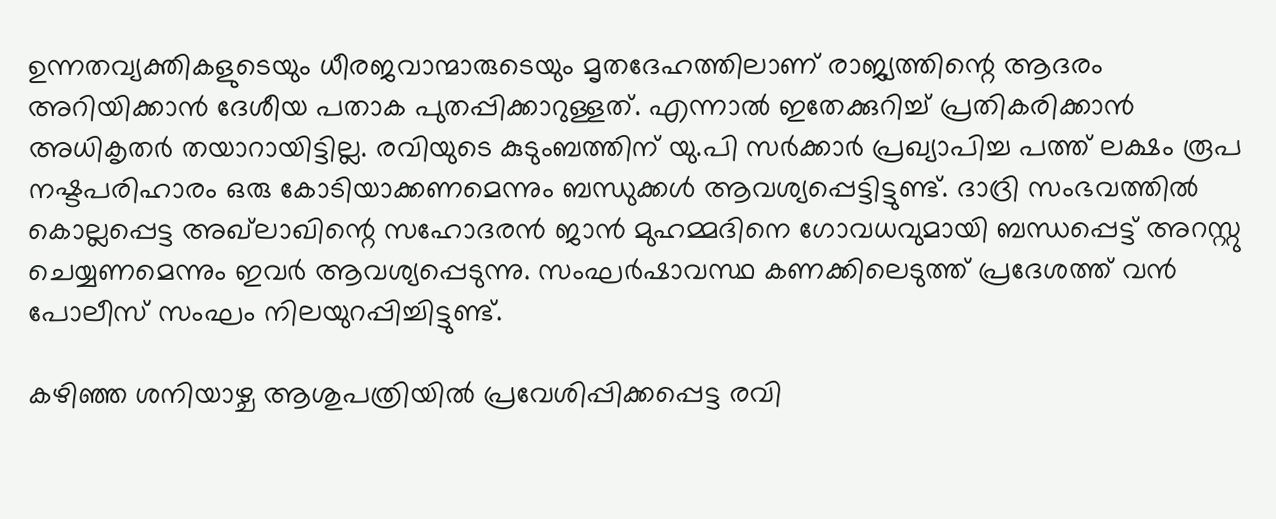ഉന്നതവ്യക്തികളുടെയും ധീരജവാന്മാരുടെയും മൃതദേഹത്തിലാണ് രാജ്യത്തിന്റെ ആദരം അറിയിക്കാന്‍ ദേശീയ പതാക പുതപ്പിക്കാറുള്ളത്. എന്നാല്‍ ഇതേക്കുറിച്ച് പ്രതികരിക്കാന്‍ അധികൃതര്‍ തയാറായിട്ടില്ല. രവിയുടെ കുടുംബത്തിന് യു.പി സര്‍ക്കാര്‍ പ്രഖ്യാപിച്ച പത്ത് ലക്ഷം രൂപ നഷ്ടപരിഹാരം ഒരു കോടിയാക്കണമെന്നും ബന്ധുക്കള്‍ ആവശ്യപ്പെട്ടിട്ടുണ്ട്. ദാദ്രി സംഭവത്തില്‍ കൊല്ലപ്പെട്ട അഖ്‌ലാഖിന്റെ സഹോദരന്‍ ജാന്‍ മുഹമ്മദിനെ ഗോവധവുമായി ബന്ധപ്പെട്ട് അറസ്റ്റു ചെയ്യണമെന്നും ഇവര്‍ ആവശ്യപ്പെടുന്നു. സംഘര്‍ഷാവസ്ഥ കണക്കിലെടുത്ത് പ്രദേശത്ത് വന്‍ പോലീസ് സംഘം നിലയുറപ്പിച്ചിട്ടുണ്ട്.

കഴിഞ്ഞ ശനിയാഴ്ച ആശുപത്രിയില്‍ പ്രവേശിപ്പിക്കപ്പെട്ട രവി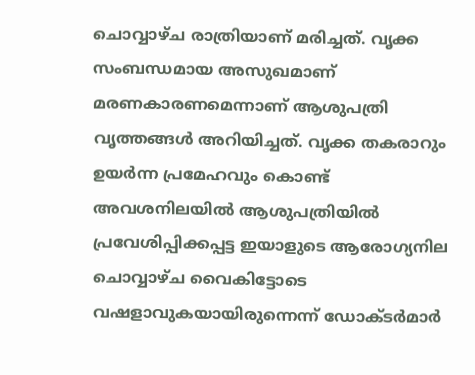ചൊവ്വാഴ്ച രാത്രിയാണ് മരിച്ചത്. വൃക്ക സംബന്ധമായ അസുഖമാണ് മരണകാരണമെന്നാണ് ആശുപത്രി വൃത്തങ്ങള്‍ അറിയിച്ചത്. വൃക്ക തകരാറും ഉയര്‍ന്ന പ്രമേഹവും കൊണ്ട് അവശനിലയില്‍ ആശുപത്രിയില്‍ പ്രവേശിപ്പിക്കപ്പട്ട ഇയാളുടെ ആരോഗ്യനില ചൊവ്വാഴ്ച വൈകിട്ടോടെ വഷളാവുകയായിരുന്നെന്ന് ഡോക്ടര്‍മാര്‍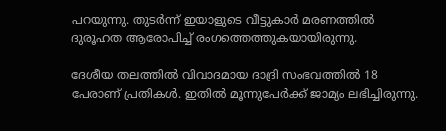പറയുന്നു. തുടര്‍ന്ന് ഇയാളുടെ വീട്ടുകാര്‍ മരണത്തില്‍ ദുരൂഹത ആരോപിച്ച് രംഗത്തെത്തുകയായിരുന്നു.

ദേശീയ തലത്തില്‍ വിവാദമായ ദാദ്രി സംഭവത്തില്‍ 18 പേരാണ് പ്രതികള്‍. ഇതില്‍ മൂന്നുപേര്‍ക്ക് ജാമ്യം ലഭിച്ചിരുന്നു.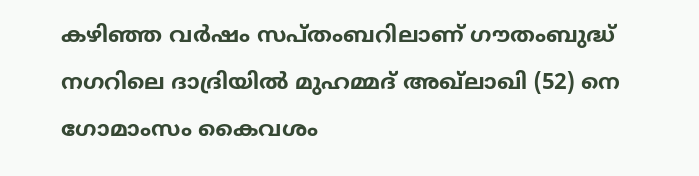കഴിഞ്ഞ വര്‍ഷം സപ്തംബറിലാണ് ഗൗതംബുദ്ധ് നഗറിലെ ദാദ്രിയില്‍ മുഹമ്മദ് അഖ്‌ലാഖി (52) നെ ഗോമാംസം കൈവശം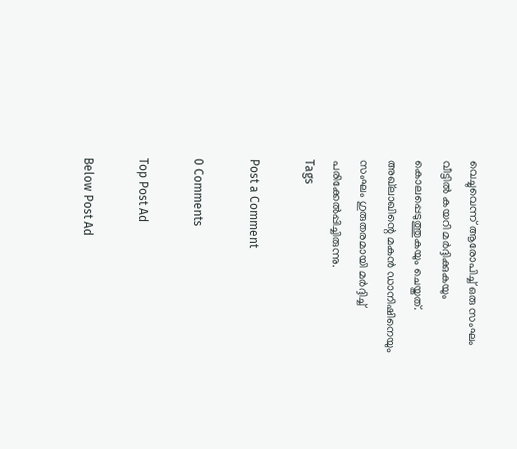വെച്ചുവെന്ന് ആരോപിച്ച് ഒരു സംഘം വീട്ടില്‍ കയറി മര്‍ദ്ദിക്കുകയും കൊലപ്പെടുത്തുകയും ചെയ്തത്. അഖ്‌ലാഖിന്റെ മകന്‍ ഡാനിഷിനെയും സംഘം ഗുരുതരമായി മര്‍ദ്ദിച്ച് പരിക്കേല്‍പ്പിച്ചിരുന്നു.
Tags

Post a Comment

0 Comments

Top Post Ad

Below Post Ad